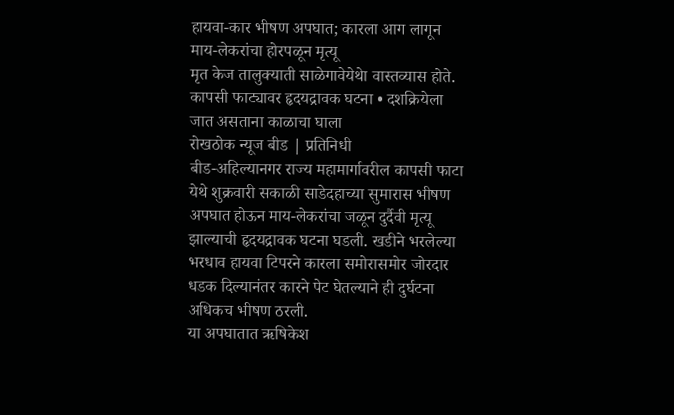हायवा-कार भीषण अपघात; कारला आग लागून माय-लेकरांचा होरपळून मृत्यू
मृत केज तालुक्याती साळेगावेयेथेा वास्तव्यास होते.
कापसी फाट्यावर हृदयद्रावक घटना • दशक्रियेला जात असताना काळाचा घाला
रोखठोक न्यूज बीड | प्रतिनिधी
बीड-अहिल्यानगर राज्य महामार्गावरील कापसी फाटा येथे शुक्रवारी सकाळी साडेदहाच्या सुमारास भीषण अपघात होऊन माय-लेकरांचा जळून दुर्दैवी मृत्यू झाल्याची हृदयद्रावक घटना घडली. खडीने भरलेल्या भरधाव हायवा टिपरने कारला समोरासमोर जोरदार धडक दिल्यानंतर कारने पेट घेतल्याने ही दुर्घटना अधिकच भीषण ठरली.
या अपघातात ऋषिकेश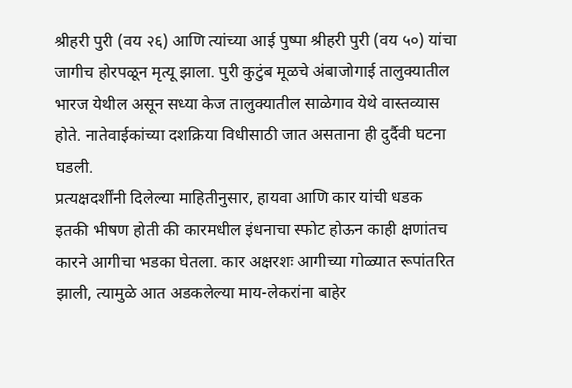श्रीहरी पुरी (वय २६) आणि त्यांच्या आई पुष्पा श्रीहरी पुरी (वय ५०) यांचा जागीच होरपळून मृत्यू झाला. पुरी कुटुंब मूळचे अंबाजोगाई तालुक्यातील भारज येथील असून सध्या केज तालुक्यातील साळेगाव येथे वास्तव्यास होते. नातेवाईकांच्या दशक्रिया विधीसाठी जात असताना ही दुर्दैवी घटना घडली.
प्रत्यक्षदर्शींनी दिलेल्या माहितीनुसार, हायवा आणि कार यांची धडक इतकी भीषण होती की कारमधील इंधनाचा स्फोट होऊन काही क्षणांतच कारने आगीचा भडका घेतला. कार अक्षरशः आगीच्या गोळ्यात रूपांतरित झाली, त्यामुळे आत अडकलेल्या माय-लेकरांना बाहेर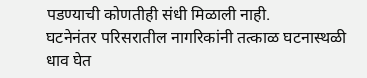पडण्याची कोणतीही संधी मिळाली नाही.
घटनेनंतर परिसरातील नागरिकांनी तत्काळ घटनास्थळी धाव घेत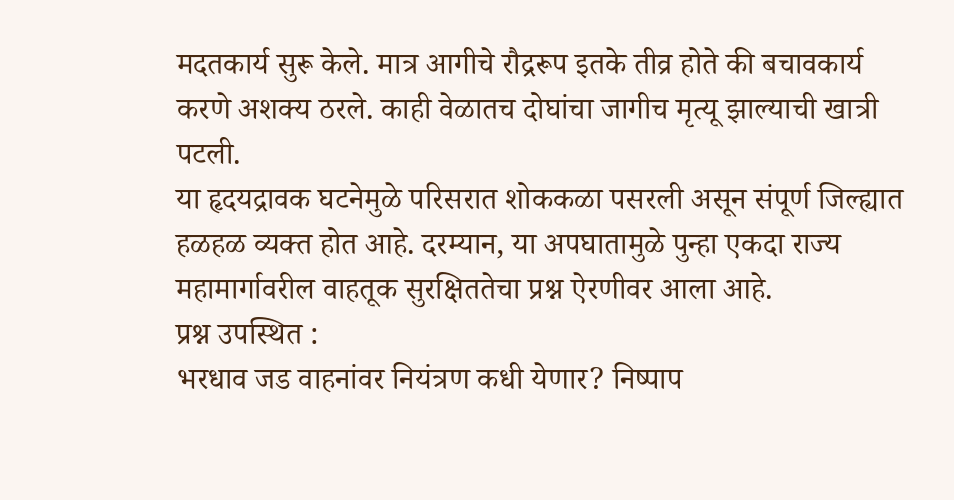मदतकार्य सुरू केले. मात्र आगीचे रौद्ररूप इतके तीव्र होते की बचावकार्य करणे अशक्य ठरले. काही वेळातच दोघांचा जागीच मृत्यू झाल्याची खात्री पटली.
या हृदयद्रावक घटनेमुळे परिसरात शोककळा पसरली असून संपूर्ण जिल्ह्यात हळहळ व्यक्त होत आहे. दरम्यान, या अपघातामुळे पुन्हा एकदा राज्य महामार्गावरील वाहतूक सुरक्षिततेचा प्रश्न ऐरणीवर आला आहे.
प्रश्न उपस्थित :
भरधाव जड वाहनांवर नियंत्रण कधी येणार? निष्पाप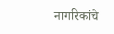नागरिकांचे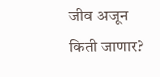जीव अजून किती जाणार?